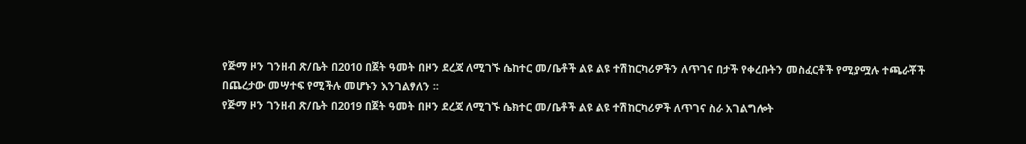የጅማ ዞን ገንዘብ ጽ/ቤት በ2010 በጀት ዓመት በዞን ደረጃ ለሚገኙ ሴከተር መ/ቤቶች ልዩ ልዩ ተሽከርካሪዎችን ለጥገና በታች የቀረቡትን መስፈርቶች የሚያሟሉ ተጫራቾች በጨረታው መሣተፍ የሚችሉ መሆኑን እንገልፃለን ፡፡
የጅማ ዞን ገንዘብ ጽ/ቤት በ2019 በጀት ዓመት በዞን ደረጃ ለሚገኙ ሴክተር መ/ቤቶች ልዩ ልዩ ተሽከርካሪዎች ለጥገና ስራ አገልግሎት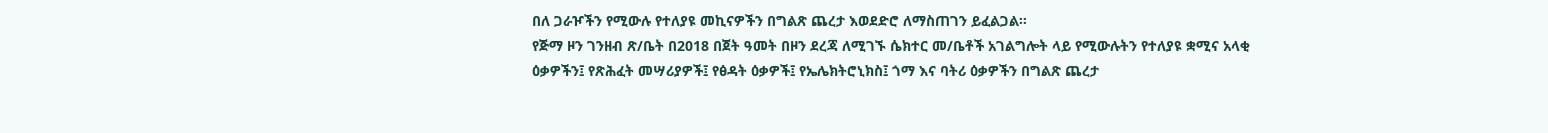በለ ጋራዦችን የሚውሉ የተለያዩ መኪናዎችን በግልጽ ጨረታ እወደድሮ ለማስጠገን ይፈልጋል፡፡
የጅማ ዞን ገንዘብ ጽ/ቤት በ2018 በጀት ዓመት በዞን ደረጃ ለሚገኙ ሴክተር መ/ቤቶች አገልግሎት ላይ የሚውሉትን የተለያዩ ቋሚና አላቂ ዕቃዎችን፤ የጽሕፈት መሣሪያዎች፤ የፅዳት ዕቃዎች፤ የኤሌክትሮኒክስ፤ ጎማ እና ባትሪ ዕቃዎችን በግልጽ ጨረታ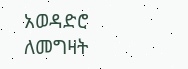አወዳድሮ ለመግዛት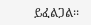ይፈልጋል፡፡